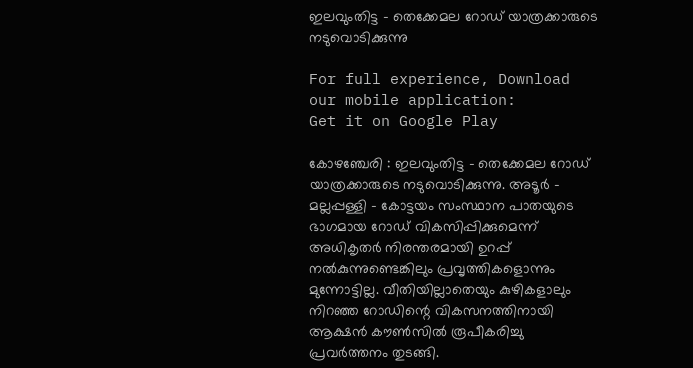ഇലവുംതിട്ട – തെക്കേമല റോഡ്‌ യാത്രക്കാരുടെ നടുവൊടിക്കുന്നു

For full experience, Download our mobile application:
Get it on Google Play

കോഴഞ്ചേരി : ഇലവുംതിട്ട – തെക്കേമല റോഡ്‌ യാത്രക്കാരുടെ നടുവൊടിക്കുന്നു. അടൂര്‍ – മല്ലപ്പള്ളി – കോട്ടയം സംസ്ഥാന പാതയുടെ ഭാഗമായ റോഡ്‌ വികസിപ്പിക്കുമെന്ന്‌ അധികൃതര്‍ നിരന്തരമായി ഉറപ്പ്‌ നല്‍കുന്നുണ്ടെങ്കിലും പ്രവൃത്തികളൊന്നും മുന്നോട്ടില്ല. വീതിയില്ലാതെയും കുഴികളാലും നിറഞ്ഞ റോഡിന്റെ വികസനത്തിനായി ആക്ഷന്‍ കൗണ്‍സില്‍ രൂപീകരിച്ചു പ്രവര്‍ത്തനം തുടങ്ങി.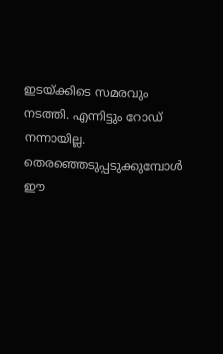ഇടയ്‌ക്കിടെ സമരവും നടത്തി. എന്നിട്ടും റോഡ്‌ നന്നായില്ല. തെരഞ്ഞെടുപ്പടുക്കുമ്പോള്‍ ഈ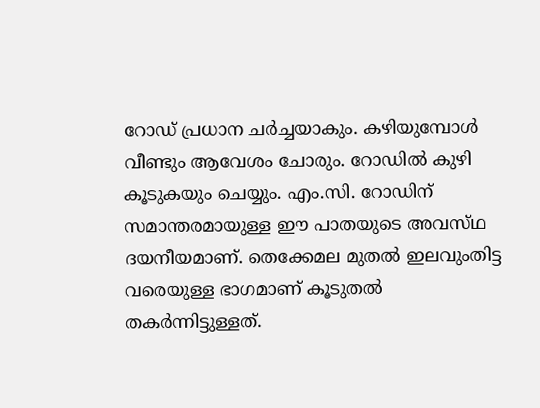റോഡ്‌ പ്രധാന ചര്‍ച്ചയാകും. കഴിയുമ്പോള്‍ വീണ്ടും ആവേശം ചോരും. റോഡില്‍ കുഴി കൂടുകയും ചെയ്യും. എം.സി. റോഡിന്‌ സമാന്തരമായുള്ള ഈ പാതയുടെ അവസ്‌ഥ ദയനീയമാണ്‌. തെക്കേമല മുതല്‍ ഇലവുംതിട്ട വരെയുള്ള ഭാഗമാണ്‌ കൂടുതല്‍ തകര്‍ന്നിട്ടുള്ളത്‌.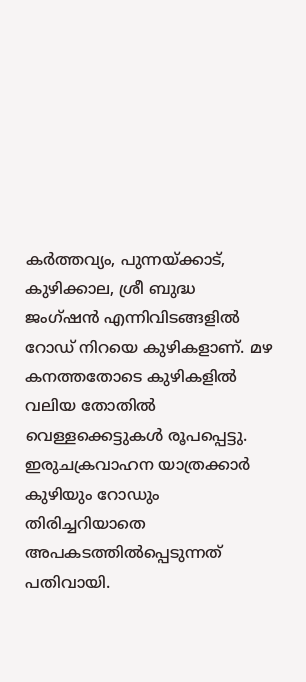കര്‍ത്തവ്യം, പുന്നയ്‌ക്കാട്‌, കുഴിക്കാല, ശ്രീ ബുദ്ധ ജംഗ്ഷന്‍ എന്നിവിടങ്ങളില്‍ റോഡ്‌ നിറയെ കുഴികളാണ്‌. മഴ കനത്തതോടെ കുഴികളില്‍ വലിയ തോതില്‍ വെള്ളക്കെട്ടുകള്‍ രൂപപ്പെട്ടു. ഇരുചക്രവാഹന യാത്രക്കാര്‍ കുഴിയും റോഡും തിരിച്ചറിയാതെ അപകടത്തില്‍പ്പെടുന്നത്‌ പതിവായി.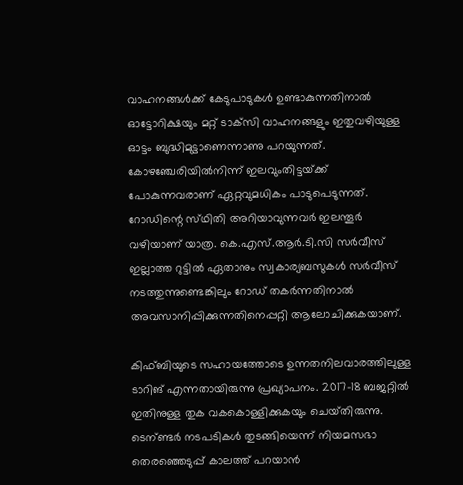വാഹനങ്ങള്‍ക്ക്‌ കേടുപാടുകള്‍ ഉണ്ടാകുന്നതിനാല്‍ ഓട്ടോറിക്ഷയും മറ്റ്‌ ടാക്‌സി വാഹനങ്ങളും ഇതുവഴിയുള്ള ഓട്ടം ബുദ്ധിമുട്ടാണെന്നാണു പറയുന്നത്‌. കോഴഞ്ചേരിയില്‍നിന്ന്‌ ഇലവുംതിട്ടയ്‌ക്ക് പോകുന്നവരാണ്‌ ഏറ്റവുമധികം പാടുപെടുന്നത്‌. റോഡിന്റെ സ്‌ഥിതി അറിയാവുന്നവര്‍ ഇലന്തൂര്‍ വഴിയാണ്‌ യാത്ര. കെ.എസ്‌.ആര്‍.ടി.സി സര്‍വീസ്‌ ഇല്ലാത്ത റുട്ടില്‍ ഏതാനും സ്വകാര്യബസുകള്‍ സര്‍വീസ്‌ നടത്തുന്നുണ്ടെങ്കിലും റോഡ്‌ തകര്‍ന്നതിനാല്‍ അവസാനിപ്പിക്കുന്നതിനെപ്പറ്റി ആലോചിക്കുകയാണ്‌.

കിഫ്‌ബിയുടെ സഹായത്തോടെ ഉന്നതനിലവാരത്തിലുള്ള ടാറിങ്‌ എന്നതായിരുന്നു പ്രഖ്യാപനം. 2017-18 ബജറ്റില്‍ ഇതിനുള്ള തുക വകകൊള്ളിക്കുകയും ചെയ്‌തിരുന്നു. ടെന്ണ്ട‍ര്‍ നടപടികള്‍ തുടങ്ങിയെന്ന്‌ നിയമസഭാ തെരഞ്ഞെടുപ്പ്‌ കാലത്ത്‌ പറയാന്‍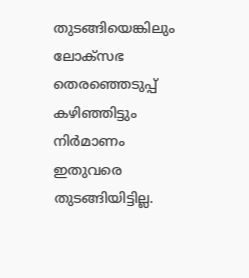തുടങ്ങിയെങ്കിലും ലോക്‌സഭ തെരഞ്ഞെടുപ്പ്‌ കഴിഞ്ഞിട്ടും നിര്‍മാണം ഇതുവരെ തുടങ്ങിയിട്ടില്ല.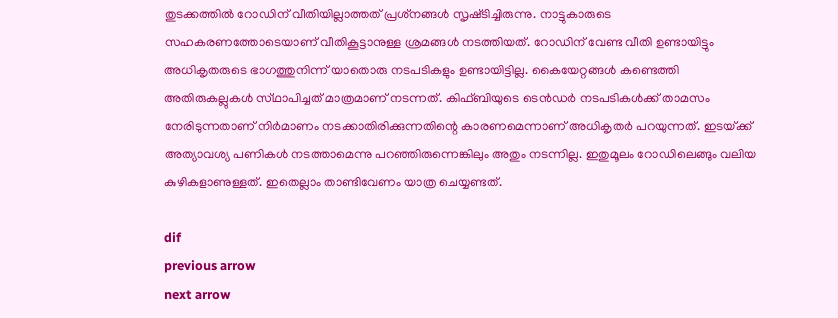തുടക്കത്തില്‍ റോഡിന്‌ വീതിയില്ലാത്തത്‌ പ്രശ്‌നങ്ങള്‍ സൃഷ്‌ടിച്ചിരുന്നു. നാട്ടുകാരുടെ സഹകരണത്തോടെയാണ്‌ വീതികൂട്ടാനുള്ള ശ്രമങ്ങള്‍ നടത്തിയത്‌. റോഡിന്‌ വേണ്ട വീതി ഉണ്ടായിട്ടും അധികൃതരുടെ ഭാഗത്തുനിന്ന്‌ യാതൊരു നടപടികളും ഉണ്ടായിട്ടില്ല. കൈയേറ്റങ്ങള്‍ കണ്ടെത്തി അതിരുകല്ലുകള്‍ സ്‌ഥാപിച്ചത്‌ മാത്രമാണ്‌ നടന്നത്‌. കിഫ്‌ബിയുടെ ടെന്‍ഡര്‍ നടപടികള്‍ക്ക്‌ താമസം നേരിടുന്നതാണ്‌ നിര്‍മാണം നടക്കാതിരിക്കുന്നതിന്റെ കാരണമെന്നാണ്‌ അധികൃതര്‍ പറയുന്നത്‌. ഇടയ്‌ക്ക് അത്യാവശ്യ പണികള്‍ നടത്താമെന്നു പറഞ്ഞിരുന്നെങ്കിലും അതും നടന്നില്ല. ഇതുമൂലം റോഡിലെങ്ങും വലിയ കുഴികളാണുള്ളത്‌. ഇതെല്ലാം താണ്ടിവേണം യാത്ര ചെയ്യണ്ടത്‌.

dif
previous arrow
next arrow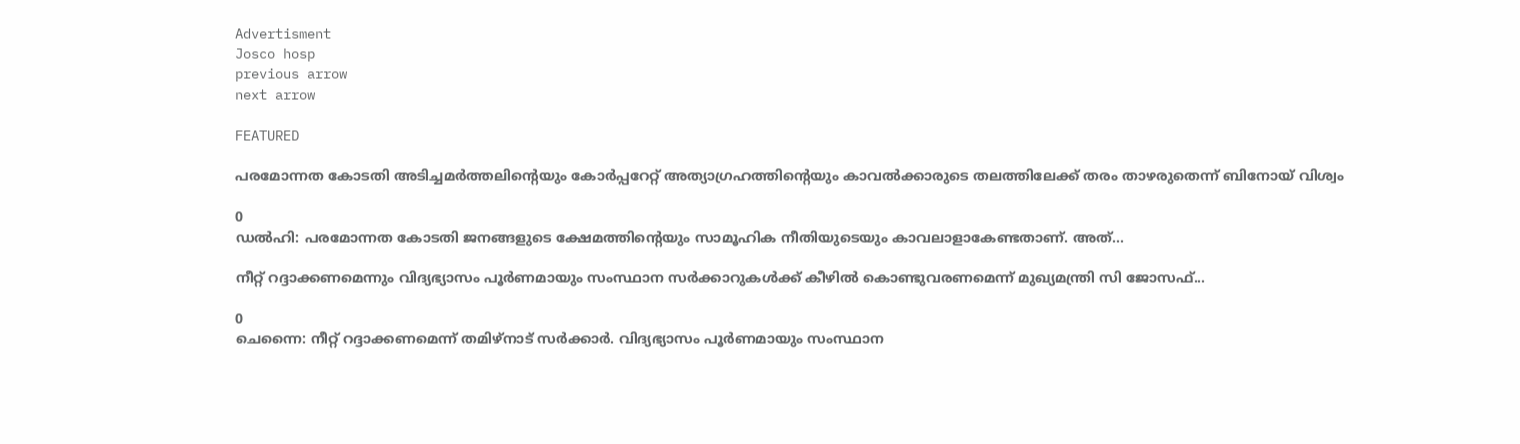Advertisment
Josco hosp
previous arrow
next arrow

FEATURED

പരമോന്നത കോടതി അടിച്ചമർത്തലിന്റെയും കോർപ്പറേറ്റ് അത്യാഗ്രഹത്തിന്റെയും കാവൽക്കാരുടെ തലത്തിലേക്ക് തരം താഴരുതെന്ന് ബിനോയ് വിശ്വം

0
ഡൽഹി: പരമോന്നത കോടതി ജനങ്ങളുടെ ക്ഷേമത്തിന്റെയും സാമൂഹിക നീതിയുടെയും കാവലാളാകേണ്ടതാണ്. അത്...

നീറ്റ് റദ്ദാക്കണമെന്നും വിദ്യഭ്യാസം പൂർണമായും സംസ്ഥാന സർക്കാറുകൾക്ക് കീഴിൽ കൊണ്ടുവരണമെന്ന് മുഖ്യമന്ത്രി സി ജോസഫ്...

0
ചെന്നൈ: നീറ്റ് റദ്ദാക്കണമെന്ന് തമിഴ്നാട് സർക്കാർ. വിദ്യഭ്യാസം പൂർണമായും സംസ്ഥാന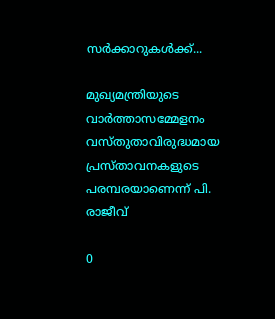സർക്കാറുകൾക്ക്...

മുഖ്യമന്ത്രിയുടെ വാര്‍ത്താസമ്മേളനം വസ്തുതാവിരുദ്ധമായ പ്രസ്താവനകളുടെ പരമ്പരയാണെന്ന് പി. രാജീവ്

0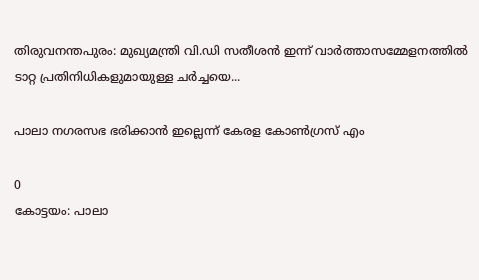തിരുവനന്തപുരം: മുഖ്യമന്ത്രി വി.ഡി സതീശന്‍ ഇന്ന് വാര്‍ത്താസമ്മേളനത്തില്‍ ടാറ്റ പ്രതിനിധികളുമായുള്ള ചര്‍ച്ചയെ...

പാലാ നഗരസഭ ഭരിക്കാൻ ഇല്ലെന്ന് കേരള കോൺഗ്രസ് എം

0
കോട്ടയം: പാലാ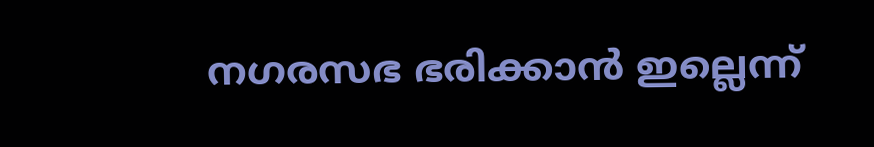നഗരസഭ ഭരിക്കാൻ ഇല്ലെന്ന്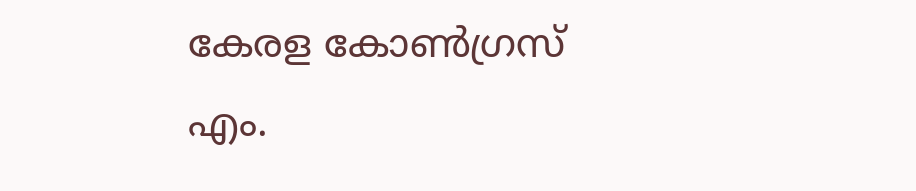കേരള കോൺഗ്രസ് എം.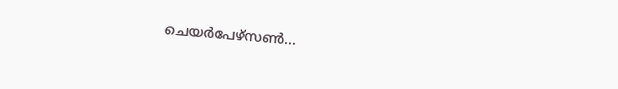ചെയർപേഴ്സൺ...